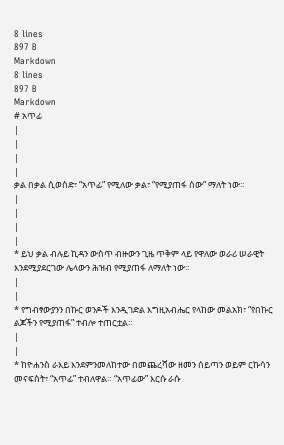8 lines
897 B
Markdown
8 lines
897 B
Markdown
# አጥፊ
|
|
|
|
ቃል በቃል ሲወስድ፣ “አጥፊ” የሚለው ቃል፣ “የሚያጠፋ ሰው” ማለት ነው።
|
|
|
|
* ይህ ቃል ብሉይ ኪዳን ውስጥ ብዙውን ጊዜ ጥቅም ላይ የዋለው ወራሪ ሠራዊት እንደሚያደርገው ሌላውን ሕዝብ የሚያጠፋ ለማለት ነው።
|
|
* የግብፃውያንን በኩር ወንዶች እንዲገድል እግዚአብሔር የላከው መልአክ፣ “የበኩር ልጆችን የሚያጠፋ” ተብሎ ተጠርቷል።
|
|
* ከዮሐንስ ራእይ እንደምንመለከተው በመጨረሻው ዘመን ሰይጣን ወይም ርኩሳን መናፍስት፣ “አጥፊ” ተብለዋል። “አጥፊው” እርሱ ራሱ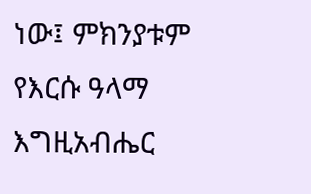ነው፤ ምክንያቱም የእርሱ ዓላማ እግዚአብሔር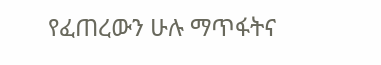የፈጠረውን ሁሉ ማጥፋትና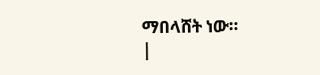ማበላሸት ነው።
|